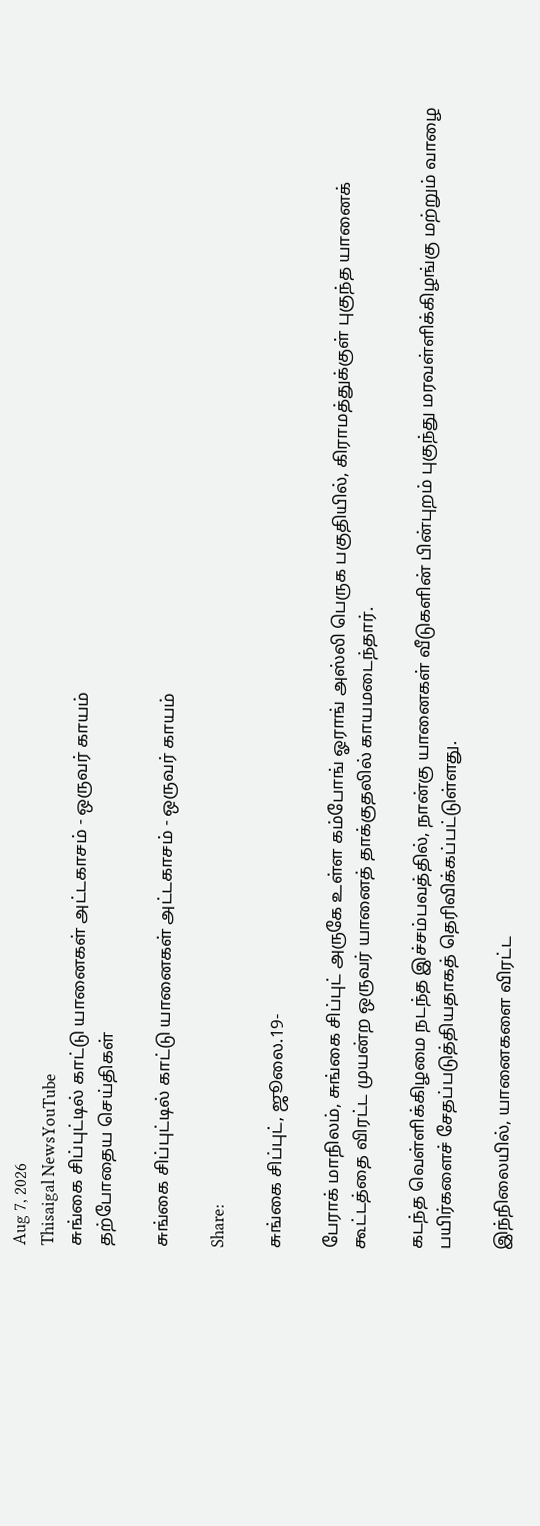Aug 7, 2026
Thisaigal NewsYouTube
சுங்கை சிப்புட்டில் காட்டு யானைகள் அட்டகாசம் - ஒருவர் காயம்
தற்போதைய செய்திகள்

சுங்கை சிப்புட்டில் காட்டு யானைகள் அட்டகாசம் - ஒருவர் காயம்

Share:

சுங்கை சிப்புட், ஜூலை.19-

பேராக் மாநிலம், சுங்கை சிப்புட் அருகே உள்ள கம்போங் ஓராங் அஸ்லி பெருக பகுதியில், கிராமத்துக்குள் புகுந்த யானைக் கூட்டத்தை விரட்ட முயன்ற ஒருவர் யானைத் தாக்குதலில் காயமடைந்தார்.

கடந்த வெள்ளிக்கிழமை நடந்த இச்சம்பவத்தில், நான்கு யானைகள் வீடுகளின் பின்புறம் புகுந்து மரவள்ளிக்கிழங்கு மற்றும் வாழை பயிர்களைச் சேதப்படுத்தியதாகத் தெரிவிக்கப்பட்டுள்ளது.

இந்நிலையில், யானைகளை விரட்ட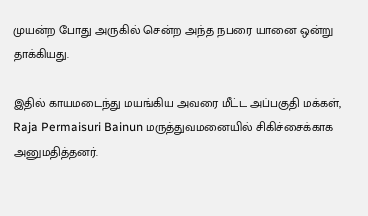முயன்ற போது அருகில் சென்ற அந்த நபரை யானை ஒன்று தாக்கியது.

இதில் காயமடைந்து மயங்கிய அவரை மீட்ட அப்பகுதி மக்கள், Raja Permaisuri Bainun மருத்துவமனையில் சிகிச்சைக்காக அனுமதித்தனர்.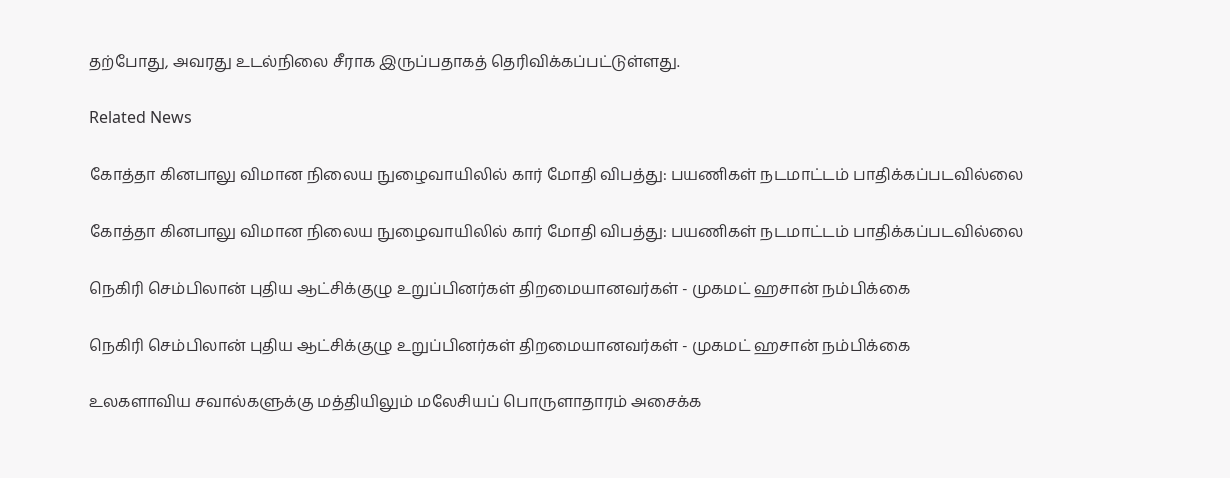தற்போது, அவரது உடல்நிலை சீராக இருப்பதாகத் தெரிவிக்கப்பட்டுள்ளது.

Related News

கோத்தா கினபாலு விமான நிலைய நுழைவாயிலில் கார் மோதி விபத்து: பயணிகள் நடமாட்டம் பாதிக்கப்படவில்லை

கோத்தா கினபாலு விமான நிலைய நுழைவாயிலில் கார் மோதி விபத்து: பயணிகள் நடமாட்டம் பாதிக்கப்படவில்லை

நெகிரி செம்பிலான் புதிய ஆட்சிக்குழு உறுப்பினர்கள் திறமையானவர்கள் - முகமட் ஹசான் நம்பிக்கை

நெகிரி செம்பிலான் புதிய ஆட்சிக்குழு உறுப்பினர்கள் திறமையானவர்கள் - முகமட் ஹசான் நம்பிக்கை

உலகளாவிய சவால்களுக்கு மத்தியிலும் மலேசியப் பொருளாதாரம் அசைக்க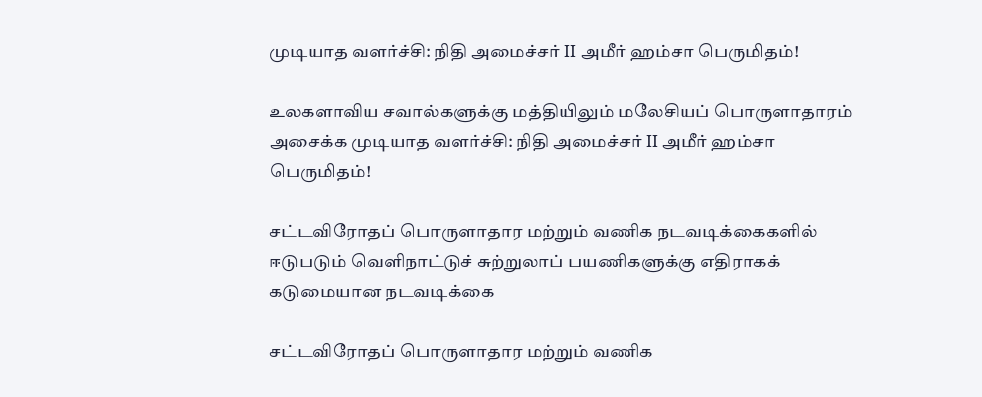முடியாத வளர்ச்சி: நிதி அமைச்சர் II அமீர் ஹம்சா பெருமிதம்!

உலகளாவிய சவால்களுக்கு மத்தியிலும் மலேசியப் பொருளாதாரம் அசைக்க முடியாத வளர்ச்சி: நிதி அமைச்சர் II அமீர் ஹம்சா பெருமிதம்!

சட்டவிரோதப் பொருளாதார மற்றும் வணிக நடவடிக்கைகளில் ஈடுபடும் வெளிநாட்டுச் சுற்றுலாப் பயணிகளுக்கு எதிராகக் கடுமையான நடவடிக்கை

சட்டவிரோதப் பொருளாதார மற்றும் வணிக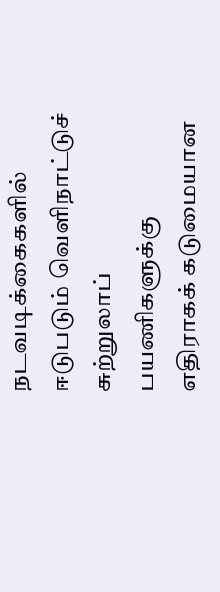நடவடிக்கைகளில் ஈடுபடும் வெளிநாட்டுச் சுற்றுலாப் பயணிகளுக்கு எதிராகக் கடுமையான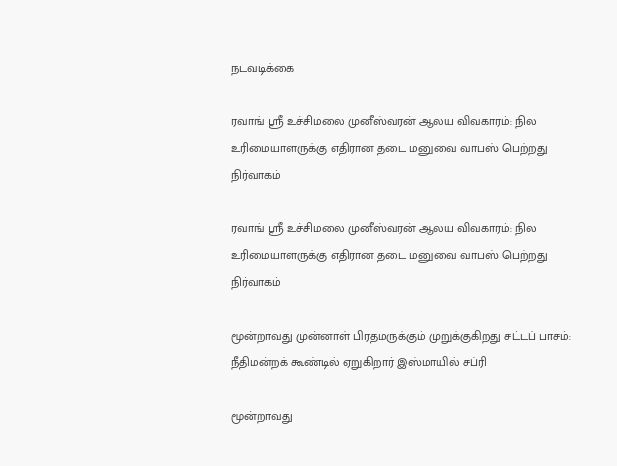நடவடிக்கை

ரவாங் ஸ்ரீ உச்சிமலை முனீஸ்வரன் ஆலய விவகாரம்: நில உரிமையாளருக்கு எதிரான தடை மனுவை வாபஸ் பெற்றது நிர்வாகம்

ரவாங் ஸ்ரீ உச்சிமலை முனீஸ்வரன் ஆலய விவகாரம்: நில உரிமையாளருக்கு எதிரான தடை மனுவை வாபஸ் பெற்றது நிர்வாகம்

மூன்றாவது முன்னாள் பிரதமருக்கும் முறுக்குகிறது சட்டப் பாசம்: நீதிமன்றக் கூண்டில் ஏறுகிறார் இஸ்மாயில் சப்ரி

மூன்றாவது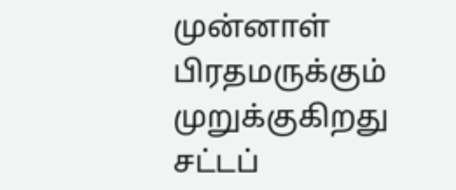முன்னாள் பிரதமருக்கும் முறுக்குகிறது சட்டப்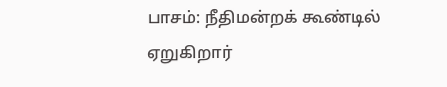பாசம்: நீதிமன்றக் கூண்டில் ஏறுகிறார்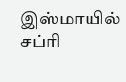இஸ்மாயில் சப்ரி